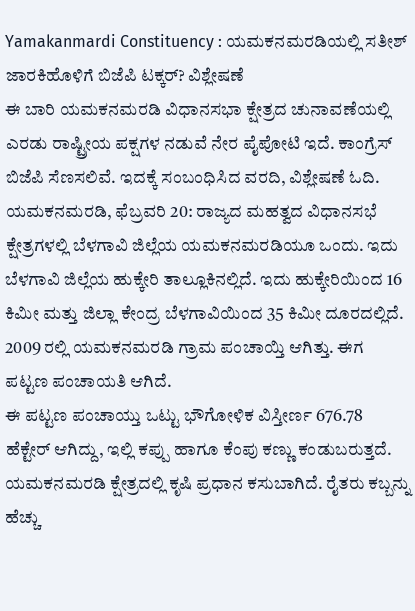Yamakanmardi Constituency : ಯಮಕನಮರಡಿಯಲ್ಲಿ ಸತೀಶ್ ಜಾರಕಿಹೊಳಿಗೆ ಬಿಜೆಪಿ ಟಕ್ಕರ್? ವಿಶ್ಲೇಷಣೆ
ಈ ಬಾರಿ ಯಮಕನಮರಡಿ ವಿಧಾನಸಭಾ ಕ್ಷೇತ್ರದ ಚುನಾವಣೆಯಲ್ಲಿ ಎರಡು ರಾಷ್ಟ್ರೀಯ ಪಕ್ಷಗಳ ನಡುವೆ ನೇರ ಪೈಪೋಟಿ ಇದೆ. ಕಾಂಗ್ರೆಸ್ ಬಿಜೆಪಿ ಸೆಣಸಲಿವೆ. ಇದಕ್ಕೆ ಸಂಬಂಧಿಸಿದ ವರದಿ, ವಿಶ್ಲೇಷಣೆ ಓದಿ.
ಯಮಕನಮರಡಿ, ಫೆಬ್ರವರಿ 20: ರಾಜ್ಯದ ಮಹತ್ವದ ವಿಧಾನಸಭೆ ಕ್ಷೇತ್ರಗಳಲ್ಲಿ ಬೆಳಗಾವಿ ಜಿಲ್ಲೆಯ ಯಮಕನಮರಡಿಯೂ ಒಂದು. ಇದು ಬೆಳಗಾವಿ ಜಿಲ್ಲೆಯ ಹುಕ್ಕೇರಿ ತಾಲ್ಲೂಕಿನಲ್ಲಿದೆ. ಇದು ಹುಕ್ಕೇರಿಯಿಂದ 16 ಕಿಮೀ ಮತ್ತು ಜಿಲ್ಲಾ ಕೇಂದ್ರ ಬೆಳಗಾವಿಯಿಂದ 35 ಕಿಮೀ ದೂರದಲ್ಲಿದೆ. 2009 ರಲ್ಲಿ ಯಮಕನಮರಡಿ ಗ್ರಾಮ ಪಂಚಾಯ್ತಿ ಆಗಿತ್ತು. ಈಗ ಪಟ್ಟಣ ಪಂಚಾಯತಿ ಆಗಿದೆ.
ಈ ಪಟ್ಟಣ ಪಂಚಾಯ್ತು ಒಟ್ಟು ಭೌಗೋಳಿಕ ವಿಸ್ತೀರ್ಣ 676.78 ಹೆಕ್ಟೇರ್ ಆಗಿದ್ದು, ಇಲ್ಲಿ ಕಪ್ಪು ಹಾಗೂ ಕೆಂಪು ಕಣ್ಣು ಕಂಡುಬರುತ್ತದೆ. ಯಮಕನಮರಡಿ ಕ್ಷೇತ್ರದಲ್ಲಿ ಕೃಷಿ ಪ್ರಧಾನ ಕಸುಬಾಗಿದೆ. ರೈತರು ಕಬ್ಬನ್ನು ಹೆಚ್ಚು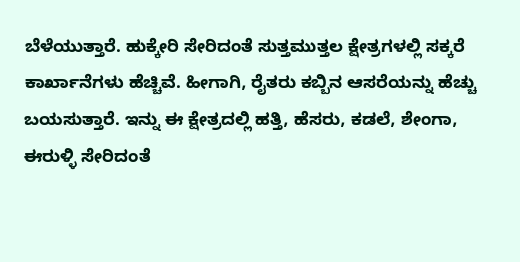ಬೆಳೆಯುತ್ತಾರೆ. ಹುಕ್ಕೇರಿ ಸೇರಿದಂತೆ ಸುತ್ತಮುತ್ತಲ ಕ್ಷೇತ್ರಗಳಲ್ಲಿ ಸಕ್ಕರೆ ಕಾರ್ಖಾನೆಗಳು ಹೆಚ್ಚಿವೆ. ಹೀಗಾಗಿ, ರೈತರು ಕಬ್ಬಿನ ಆಸರೆಯನ್ನು ಹೆಚ್ಚು ಬಯಸುತ್ತಾರೆ. ಇನ್ನು ಈ ಕ್ಷೇತ್ರದಲ್ಲಿ ಹತ್ತಿ, ಹೆಸರು, ಕಡಲೆ, ಶೇಂಗಾ, ಈರುಳ್ಳಿ ಸೇರಿದಂತೆ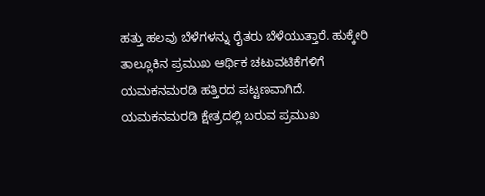ಹತ್ತು ಹಲವು ಬೆಳೆಗಳನ್ನು ರೈತರು ಬೆಳೆಯುತ್ತಾರೆ. ಹುಕ್ಕೇರಿ ತಾಲ್ಲೂಕಿನ ಪ್ರಮುಖ ಆರ್ಥಿಕ ಚಟುವಟಿಕೆಗಳಿಗೆ ಯಮಕನಮರಡಿ ಹತ್ತಿರದ ಪಟ್ಟಣವಾಗಿದೆ.
ಯಮಕನಮರಡಿ ಕ್ಷೇತ್ರದಲ್ಲಿ ಬರುವ ಪ್ರಮುಖ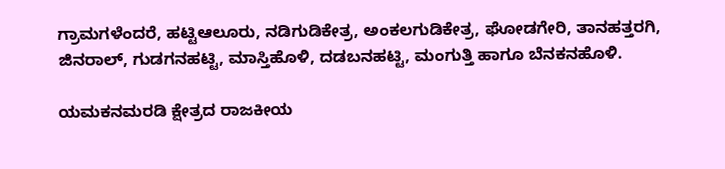ಗ್ರಾಮಗಳೆಂದರೆ, ಹಟ್ಟಿಆಲೂರು, ನಡಿಗುಡಿಕೇತ್ರ, ಅಂಕಲಗುಡಿಕೇತ್ರ, ಘೋಡಗೇರಿ, ತಾನಹತ್ತರಗಿ, ಜಿನರಾಲ್, ಗುಡಗನಹಟ್ಟಿ, ಮಾಸ್ತಿಹೊಳಿ, ದಡಬನಹಟ್ಟಿ, ಮಂಗುತ್ತಿ ಹಾಗೂ ಬೆನಕನಹೊಳಿ.

ಯಮಕನಮರಡಿ ಕ್ಷೇತ್ರದ ರಾಜಕೀಯ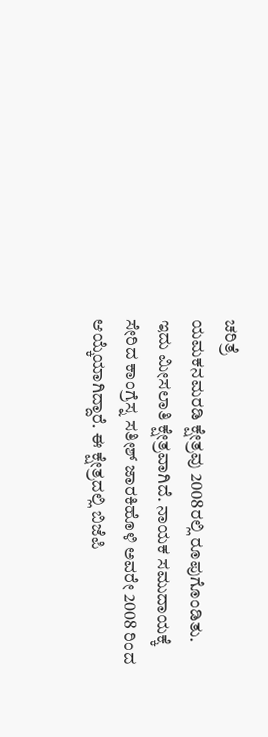ಚರಿತ್ರೆ
ಯಮಕನಮರಡಿ ಕ್ಷೇತ್ರವು 2008ರಲ್ಲಿ ರೂಪುಗೊಂಡಿತು. ಇದು ಮೀಸಲಾತಿ ಕ್ಷೇತ್ರವಾಗಿದೆ. ನಾಯಕ ಸಮುದಾಯಕ್ಕೆ ಸೇರಿದ ಕಾಂಗ್ರೆಸ್ನ ಸತೀಶ್ ಜಾರಕಿಹೊಳಿ ಅವರೇ 2008 ರಿಂದ ಆಯ್ಕೆಯಾಗಿದ್ದಾರೆ. ಈ ಕ್ಷೇತ್ರದಲ್ಲಿ ಬಿಜೆಪಿ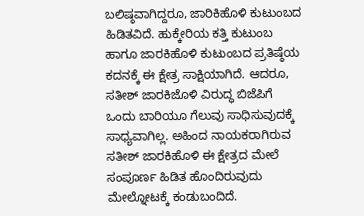ಬಲಿಷ್ಠವಾಗಿದ್ದರೂ, ಜಾರಿಕಿಹೊಳಿ ಕುಟುಂಬದ ಹಿಡಿತವಿದೆ. ಹುಕ್ಕೇರಿಯ ಕತ್ತಿ ಕುಟುಂಬ ಹಾಗೂ ಜಾರಕಿಹೊಳಿ ಕುಟುಂಬದ ಪ್ರತಿಷ್ಠೆಯ ಕದನಕ್ಕೆ ಈ ಕ್ಷೇತ್ರ ಸಾಕ್ಷಿಯಾಗಿದೆ. ಆದರೂ, ಸತೀಶ್ ಜಾರಕಿಜೊಳಿ ವಿರುದ್ಧ ಬಿಜೆಪಿಗೆ ಒಂದು ಬಾರಿಯೂ ಗೆಲುವು ಸಾಧಿಸುವುದಕ್ಕೆ ಸಾಧ್ಯವಾಗಿಲ್ಲ. ಅಹಿಂದ ನಾಯಕರಾಗಿರುವ ಸತೀಶ್ ಜಾರಕಿಹೊಳಿ ಈ ಕ್ಷೇತ್ರದ ಮೇಲೆ ಸಂಪೂರ್ಣ ಹಿಡಿತ ಹೊಂದಿರುವುದು ಮೇಲ್ನೋಟಕ್ಕೆ ಕಂಡುಬಂದಿದೆ.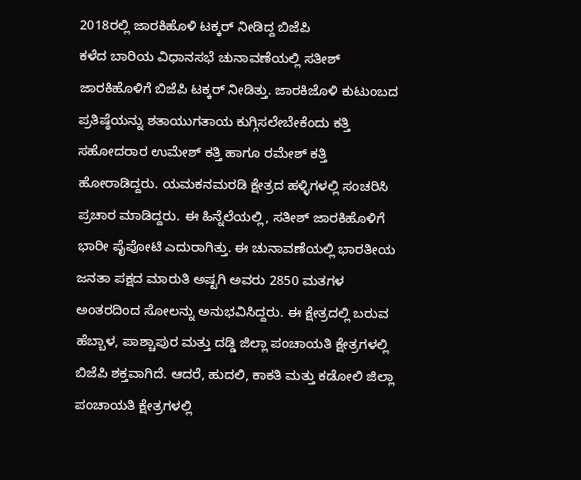2018ರಲ್ಲಿ ಜಾರಕಿಹೊಳಿ ಟಕ್ಕರ್ ನೀಡಿದ್ದ ಬಿಜೆಪಿ
ಕಳೆದ ಬಾರಿಯ ವಿಧಾನಸಭೆ ಚುನಾವಣೆಯಲ್ಲಿ ಸತೀಶ್ ಜಾರಕಿಹೊಳಿಗೆ ಬಿಜೆಪಿ ಟಕ್ಕರ್ ನೀಡಿತ್ತು. ಜಾರಕಿಜೊಳಿ ಕುಟುಂಬದ ಪ್ರತಿಷ್ಠೆಯನ್ನು ಶತಾಯುಗತಾಯ ಕುಗ್ಗಿಸಲೇಬೇಕೆಂದು ಕತ್ತಿ ಸಹೋದರಾರ ಉಮೇಶ್ ಕತ್ತಿ ಹಾಗೂ ರಮೇಶ್ ಕತ್ತಿ ಹೋರಾಡಿದ್ದರು. ಯಮಕನಮರಡಿ ಕ್ಷೇತ್ರದ ಹಳ್ಳಿಗಳಲ್ಲಿ ಸಂಚರಿಸಿ ಪ್ರಚಾರ ಮಾಡಿದ್ದರು. ಈ ಹಿನ್ನೆಲೆಯಲ್ಲಿ, ಸತೀಶ್ ಜಾರಕಿಹೊಳಿಗೆ ಭಾರೀ ಪೈಪೋಟಿ ಎದುರಾಗಿತ್ತು. ಈ ಚುನಾವಣೆಯಲ್ಲಿ ಭಾರತೀಯ ಜನತಾ ಪಕ್ಷದ ಮಾರುತಿ ಅಷ್ಟಗಿ ಅವರು 2850 ಮತಗಳ ಅಂತರದಿಂದ ಸೋಲನ್ನು ಅನುಭವಿಸಿದ್ದರು. ಈ ಕ್ಷೇತ್ರದಲ್ಲಿ ಬರುವ ಹೆಬ್ಬಾಳ, ಪಾಶ್ಚಾಪುರ ಮತ್ತು ದಡ್ಡಿ ಜಿಲ್ಲಾ ಪಂಚಾಯತಿ ಕ್ಷೇತ್ರಗಳಲ್ಲಿ ಬಿಜೆಪಿ ಶಕ್ತವಾಗಿದೆ. ಆದರೆ, ಹುದಲಿ, ಕಾಕತಿ ಮತ್ತು ಕಡೋಲಿ ಜಿಲ್ಲಾ ಪಂಚಾಯತಿ ಕ್ಷೇತ್ರಗಳಲ್ಲಿ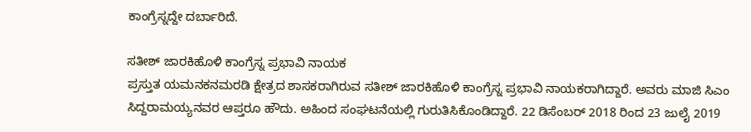ಕಾಂಗ್ರೆಸ್ನದ್ದೇ ದರ್ಬಾರಿದೆ.

ಸತೀಶ್ ಜಾರಕಿಹೊಳಿ ಕಾಂಗ್ರೆಸ್ನ ಪ್ರಭಾವಿ ನಾಯಕ
ಪ್ರಸ್ತುತ ಯಮನಕನಮರಡಿ ಕ್ಷೇತ್ರದ ಶಾಸಕರಾಗಿರುವ ಸತೀಶ್ ಜಾರಕಿಹೊಳಿ ಕಾಂಗ್ರೆಸ್ನ ಪ್ರಭಾವಿ ನಾಯಕರಾಗಿದ್ದಾರೆ. ಅವರು ಮಾಜಿ ಸಿಎಂ ಸಿದ್ದರಾಮಯ್ಯನವರ ಆಪ್ತರೂ ಹೌದು. ಅಹಿಂದ ಸಂಘಟನೆಯಲ್ಲಿ ಗುರುತಿಸಿಕೊಂಡಿದ್ದಾರೆ. 22 ಡಿಸೆಂಬರ್ 2018 ರಿಂದ 23 ಜುಲೈ 2019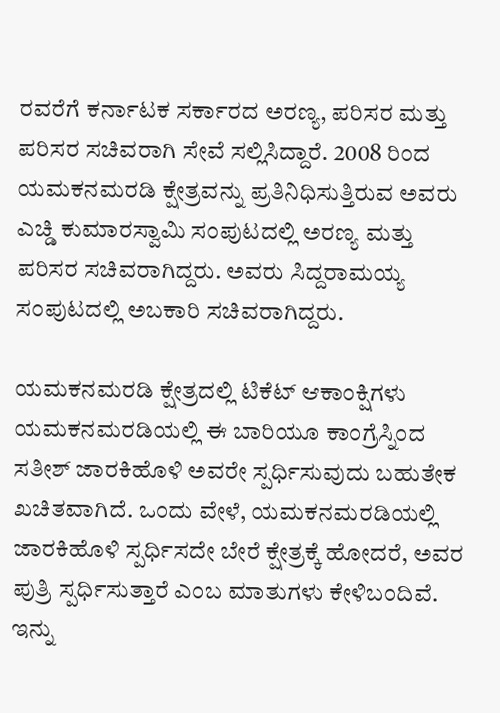ರವರೆಗೆ ಕರ್ನಾಟಕ ಸರ್ಕಾರದ ಅರಣ್ಯ, ಪರಿಸರ ಮತ್ತು ಪರಿಸರ ಸಚಿವರಾಗಿ ಸೇವೆ ಸಲ್ಲಿಸಿದ್ದಾರೆ. 2008 ರಿಂದ ಯಮಕನಮರಡಿ ಕ್ಷೇತ್ರವನ್ನು ಪ್ರತಿನಿಧಿಸುತ್ತಿರುವ ಅವರು ಎಚ್ಡಿ ಕುಮಾರಸ್ವಾಮಿ ಸಂಪುಟದಲ್ಲಿ ಅರಣ್ಯ ಮತ್ತು ಪರಿಸರ ಸಚಿವರಾಗಿದ್ದರು. ಅವರು ಸಿದ್ದರಾಮಯ್ಯ ಸಂಪುಟದಲ್ಲಿ ಅಬಕಾರಿ ಸಚಿವರಾಗಿದ್ದರು.

ಯಮಕನಮರಡಿ ಕ್ಷೇತ್ರದಲ್ಲಿ ಟಿಕೆಟ್ ಆಕಾಂಕ್ಷಿಗಳು
ಯಮಕನಮರಡಿಯಲ್ಲಿ ಈ ಬಾರಿಯೂ ಕಾಂಗ್ರೆಸ್ನಿಂದ ಸತೀಶ್ ಜಾರಕಿಹೊಳಿ ಅವರೇ ಸ್ಪರ್ಧಿಸುವುದು ಬಹುತೇಕ ಖಚಿತವಾಗಿದೆ. ಒಂದು ವೇಳೆ, ಯಮಕನಮರಡಿಯಲ್ಲಿ ಜಾರಕಿಹೊಳಿ ಸ್ಪರ್ಧಿಸದೇ ಬೇರೆ ಕ್ಷೇತ್ರಕ್ಕೆ ಹೋದರೆ, ಅವರ ಪುತ್ರಿ ಸ್ಪರ್ಧಿಸುತ್ತಾರೆ ಎಂಬ ಮಾತುಗಳು ಕೇಳಿಬಂದಿವೆ. ಇನ್ನು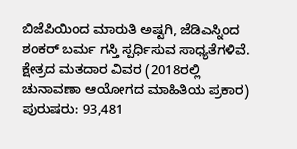ಬಿಜೆಪಿಯಿಂದ ಮಾರುತಿ ಅಷ್ಟಗಿ, ಜೆಡಿಎಸ್ನಿಂದ ಶಂಕರ್ ಬರ್ಮ ಗಸ್ತಿ ಸ್ಪರ್ಧಿಸುವ ಸಾಧ್ಯತೆಗಳಿವೆ.
ಕ್ಷೇತ್ರದ ಮತದಾರ ವಿವರ (2018ರಲ್ಲಿ ಚುನಾವಣಾ ಆಯೋಗದ ಮಾಹಿತಿಯ ಪ್ರಕಾರ)
ಪುರುಷರು: 93,481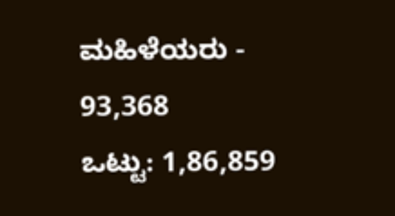ಮಹಿಳೆಯರು - 93,368
ಒಟ್ಟು: 1,86,859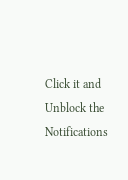Click it and Unblock the Notifications